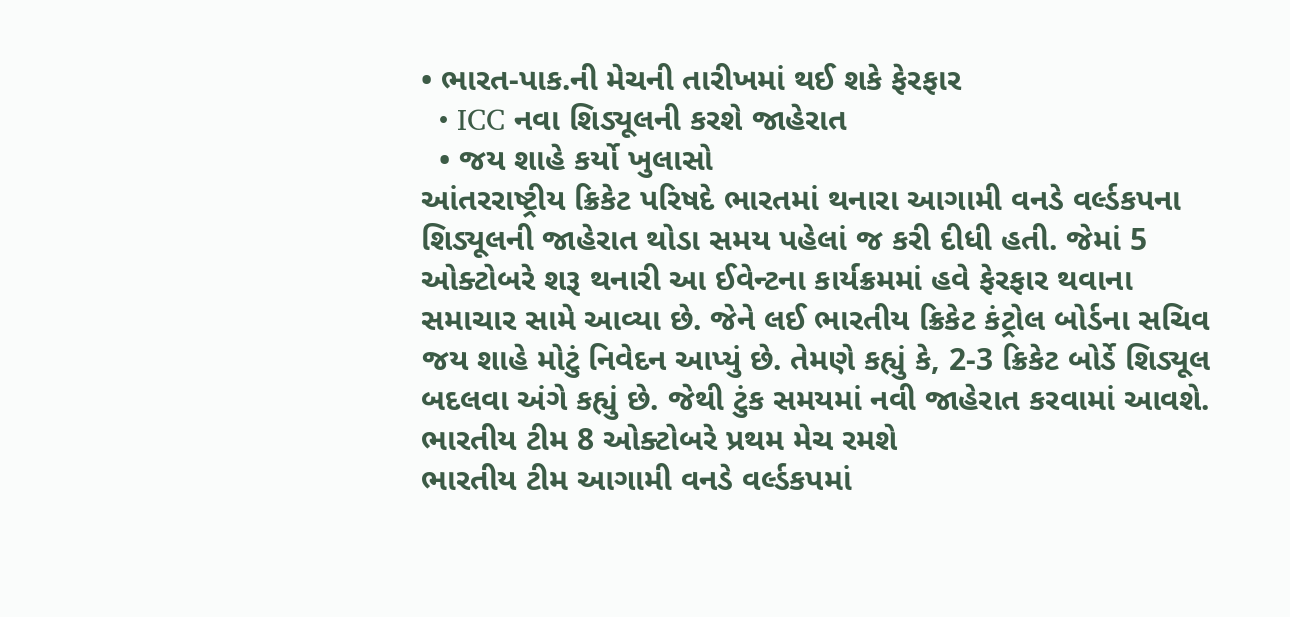• ભારત-પાક.ની મેચની તારીખમાં થઈ શકે ફેરફાર
  • ICC નવા શિડ્યૂલની કરશે જાહેરાત
  • જય શાહે કર્યો ખુલાસો
આંતરરાષ્ટ્રીય ક્રિકેટ પરિષદે ભારતમાં થનારા આગામી વનડે વર્લ્ડકપના શિડ્યૂલની જાહેરાત થોડા સમય પહેલાં જ કરી દીધી હતી. જેમાં 5 ઓક્ટોબરે શરૂ થનારી આ ઈવેન્ટના કાર્યક્રમમાં હવે ફેરફાર થવાના સમાચાર સામે આવ્યા છે. જેને લઈ ભારતીય ક્રિકેટ કંટ્રોલ બોર્ડના સચિવ જય શાહે મોટું નિવેદન આપ્યું છે. તેમણે કહ્યું કે, 2-3 ક્રિકેટ બોર્ડે શિડ્યૂલ બદલવા અંગે કહ્યું છે. જેથી ટુંક સમયમાં નવી જાહેરાત કરવામાં આવશે.
ભારતીય ટીમ 8 ઓક્ટોબરે પ્રથમ મેચ રમશે
ભારતીય ટીમ આગામી વનડે વર્લ્ડકપમાં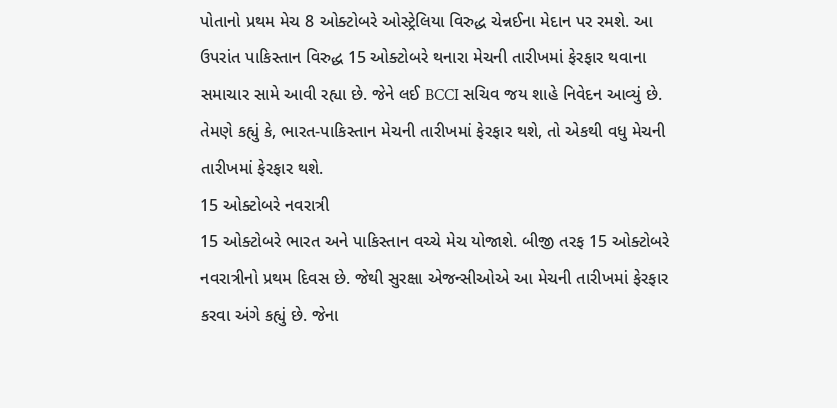પોતાનો પ્રથમ મેચ 8 ઓક્ટોબરે ઓસ્ટ્રેલિયા વિરુદ્ધ ચેન્નઈના મેદાન પર રમશે. આ ઉપરાંત પાકિસ્તાન વિરુદ્ધ 15 ઓક્ટોબરે થનારા મેચની તારીખમાં ફેરફાર થવાના સમાચાર સામે આવી રહ્યા છે. જેને લઈ BCCI સચિવ જય શાહે નિવેદન આવ્યું છે. તેમણે કહ્યું કે, ભારત-પાકિસ્તાન મેચની તારીખમાં ફેરફાર થશે, તો એકથી વધુ મેચની તારીખમાં ફેરફાર થશે.
15 ઓક્ટોબરે નવરાત્રી
15 ઓક્ટોબરે ભારત અને પાકિસ્તાન વચ્ચે મેચ યોજાશે. બીજી તરફ 15 ઓક્ટોબરે નવરાત્રીનો પ્રથમ દિવસ છે. જેથી સુરક્ષા એજન્સીઓએ આ મેચની તારીખમાં ફેરફાર કરવા અંગે કહ્યું છે. જેના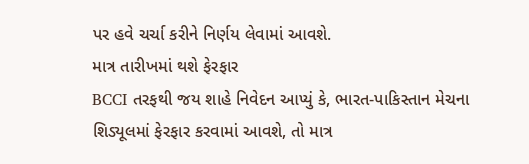પર હવે ચર્ચા કરીને નિર્ણય લેવામાં આવશે.
માત્ર તારીખમાં થશે ફેરફાર
BCCI તરફથી જય શાહે નિવેદન આપ્યું કે, ભારત-પાકિસ્તાન મેચના શિડ્યૂલમાં ફેરફાર કરવામાં આવશે, તો માત્ર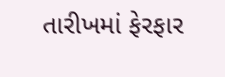તારીખમાં ફેરફાર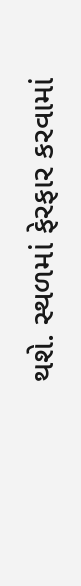થશે. સ્થળમાં ફેરફાર કરવામાં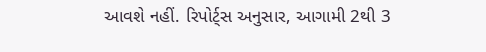આવશે નહીં. રિપોર્ટ્સ અનુસાર, આગામી 2થી 3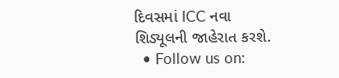દિવસમાં ICC નવા શિડ્યૂલની જાહેરાત કરશે.
  • Follow us on: